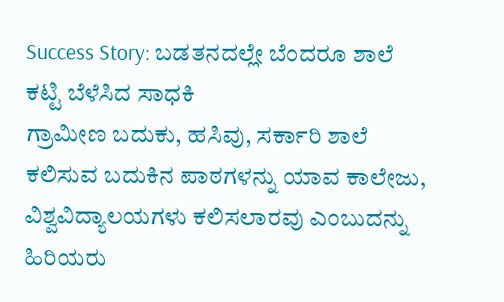Success Story: ಬಡತನದಲ್ಲೇ ಬೆಂದರೂ ಶಾಲೆ ಕಟ್ಟಿ ಬೆಳೆಸಿದ ಸಾಧಕಿ
ಗ್ರಾಮೀಣ ಬದುಕು, ಹಸಿವು, ಸರ್ಕಾರಿ ಶಾಲೆ ಕಲಿಸುವ ಬದುಕಿನ ಪಾಠಗಳನ್ನು ಯಾವ ಕಾಲೇಜು, ವಿಶ್ವವಿದ್ಯಾಲಯಗಳು ಕಲಿಸಲಾರವು ಎಂಬುದನ್ನು ಹಿರಿಯರು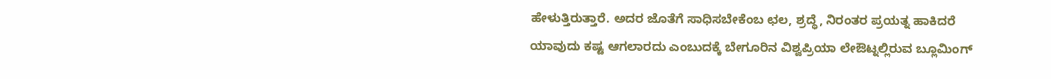ಹೇಳುತ್ತಿರುತ್ತಾರೆ. ಅದರ ಜೊತೆಗೆ ಸಾಧಿಸಬೇಕೆಂಬ ಛಲ, ಶ್ರದ್ಧೆ, ನಿರಂತರ ಪ್ರಯತ್ನ ಹಾಕಿದರೆ ಯಾವುದು ಕಷ್ಟ ಆಗಲಾರದು ಎಂಬುದಕ್ಕೆ ಬೇಗೂರಿನ ವಿಶ್ವಪ್ರಿಯಾ ಲೇಔಟ್ನಲ್ಲಿರುವ ಬ್ಲೂಮಿಂಗ್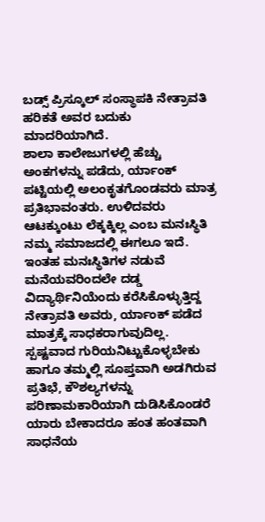ಬಡ್ಸ್ ಪ್ರಿಸ್ಕೂಲ್ ಸಂಸ್ಥಾಪಕಿ ನೇತ್ರಾವತಿ ಹರಿಕತೆ ಅವರ ಬದುಕು ಮಾದರಿಯಾಗಿದೆ.
ಶಾಲಾ ಕಾಲೇಜುಗಳಲ್ಲಿ ಹೆಚ್ಚು ಅಂಕಗಳನ್ನು ಪಡೆದು, ರ್ಯಾಂಕ್ ಪಟ್ಟಿಯಲ್ಲಿ ಅಲಂಕೃತಗೊಂಡವರು ಮಾತ್ರ ಪ್ರತಿಭಾವಂತರು. ಉಳಿದವರು ಆಟಕ್ಕುಂಟು ಲೆಕ್ಕಕ್ಕಿಲ್ಲ ಎಂಬ ಮನಃಸ್ಥಿತಿ ನಮ್ಮ ಸಮಾಜದಲ್ಲಿ ಈಗಲೂ ಇದೆ. ಇಂತಹ ಮನಃಸ್ಥಿತಿಗಳ ನಡುವೆ ಮನೆಯವರಿಂದಲೇ ದಡ್ಡ ವಿದ್ಯಾರ್ಥಿನಿಯೆಂದು ಕರೆಸಿಕೊಳ್ಳುತ್ತಿದ್ದ ನೇತ್ರಾವತಿ ಅವರು, ರ್ಯಾಂಕ್ ಪಡೆದ ಮಾತ್ರಕ್ಕೆ ಸಾಧಕರಾಗುವುದಿಲ್ಲ. ಸ್ಪಷ್ಟವಾದ ಗುರಿಯನಿಟ್ಟುಕೊಳ್ಳಬೇಕು ಹಾಗೂ ತಮ್ಮಲ್ಲಿ ಸೂಪ್ತವಾಗಿ ಅಡಗಿರುವ ಪ್ರತಿಭೆ, ಕೌಶಲ್ಯಗಳನ್ನು ಪರಿಣಾಮಕಾರಿಯಾಗಿ ದುಡಿಸಿಕೊಂಡರೆ ಯಾರು ಬೇಕಾದರೂ ಹಂತ ಹಂತವಾಗಿ ಸಾಧನೆಯ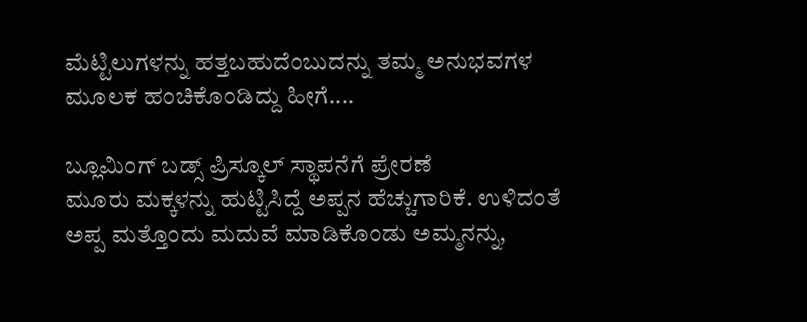ಮೆಟ್ಟಿಲುಗಳನ್ನು ಹತ್ತಬಹುದೆಂಬುದನ್ನು ತಮ್ಮ ಅನುಭವಗಳ ಮೂಲಕ ಹಂಚಿಕೊಂಡಿದ್ದು ಹೀಗೆ....

ಬ್ಲೂಮಿಂಗ್ ಬಡ್ಸ್ ಪ್ರಿಸ್ಕೂಲ್ ಸ್ಥಾಪನೆಗೆ ಪ್ರೇರಣೆ
ಮೂರು ಮಕ್ಕಳನ್ನು ಹುಟ್ಟಿಸಿದ್ದೆ ಅಪ್ಪನ ಹೆಚ್ಚುಗಾರಿಕೆ. ಉಳಿದಂತೆ ಅಪ್ಪ ಮತ್ತೊಂದು ಮದುವೆ ಮಾಡಿಕೊಂಡು ಅಮ್ಮನನ್ನು,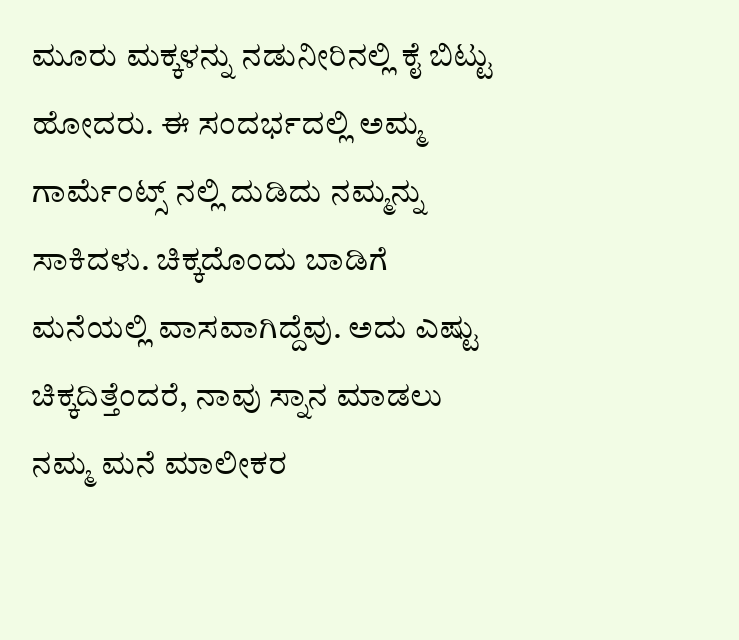ಮೂರು ಮಕ್ಕಳನ್ನು ನಡುನೀರಿನಲ್ಲಿ ಕೈ ಬಿಟ್ಟು ಹೋದರು. ಈ ಸಂದರ್ಭದಲ್ಲಿ ಅಮ್ಮ ಗಾರ್ಮೆಂಟ್ಸ್ ನಲ್ಲಿ ದುಡಿದು ನಮ್ಮನ್ನು ಸಾಕಿದಳು. ಚಿಕ್ಕದೊಂದು ಬಾಡಿಗೆ ಮನೆಯಲ್ಲಿ ವಾಸವಾಗಿದ್ದೆವು. ಅದು ಎಷ್ಟು ಚಿಕ್ಕದಿತ್ತೆಂದರೆ, ನಾವು ಸ್ನಾನ ಮಾಡಲು ನಮ್ಮ ಮನೆ ಮಾಲೀಕರ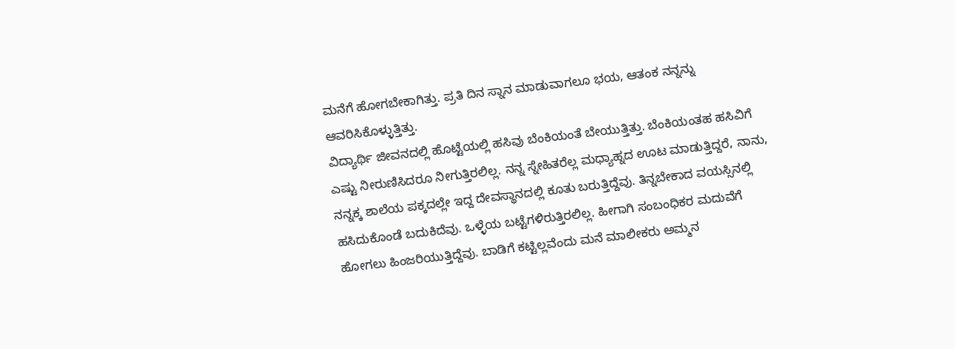ಮನೆಗೆ ಹೋಗಬೇಕಾಗಿತ್ತು. ಪ್ರತಿ ದಿನ ಸ್ನಾನ ಮಾಡುವಾಗಲೂ ಭಯ, ಆತಂಕ ನನ್ನನ್ನು ಆವರಿಸಿಕೊಳ್ಳುತ್ತಿತ್ತು.
ವಿದ್ಯಾರ್ಥಿ ಜೀವನದಲ್ಲಿ ಹೊಟ್ಟೆಯಲ್ಲಿ ಹಸಿವು ಬೆಂಕಿಯಂತೆ ಬೇಯುತ್ತಿತ್ತು. ಬೆಂಕಿಯಂತಹ ಹಸಿವಿಗೆ ಎಷ್ಟು ನೀರುಣಿಸಿದರೂ ನೀಗುತ್ತಿರಲಿಲ್ಲ. ನನ್ನ ಸ್ನೇಹಿತರೆಲ್ಲ ಮಧ್ಯಾಹ್ನದ ಊಟ ಮಾಡುತ್ತಿದ್ದರೆ, ನಾನು, ನನ್ನಕ್ಕ ಶಾಲೆಯ ಪಕ್ಕದಲ್ಲೇ ಇದ್ದ ದೇವಸ್ಥಾನದಲ್ಲಿ ಕೂತು ಬರುತ್ತಿದ್ದೆವು. ತಿನ್ನಬೇಕಾದ ವಯಸ್ಸಿನಲ್ಲಿ ಹಸಿದುಕೊಂಡೆ ಬದುಕಿದೆವು. ಒಳ್ಳೆಯ ಬಟ್ಟೆಗಳಿರುತ್ತಿರಲಿಲ್ಲ. ಹೀಗಾಗಿ ಸಂಬಂಧಿಕರ ಮದುವೆಗೆ ಹೋಗಲು ಹಿಂಜರಿಯುತ್ತಿದ್ದೆವು. ಬಾಡಿಗೆ ಕಟ್ಟಿಲ್ಲವೆಂದು ಮನೆ ಮಾಲೀಕರು ಅಮ್ಮನ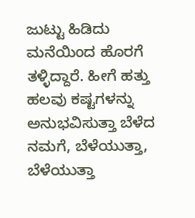ಜುಟ್ಟು ಹಿಡಿದು ಮನೆಯಿಂದ ಹೊರಗೆ ತಳ್ಳಿದ್ದಾರೆ. ಹೀಗೆ ಹತ್ತು ಹಲವು ಕಷ್ಟಗಳನ್ನು ಅನುಭವಿಸುತ್ತಾ ಬೆಳೆದ ನಮಗೆ, ಬೆಳೆಯುತ್ತಾ, ಬೆಳೆಯುತ್ತಾ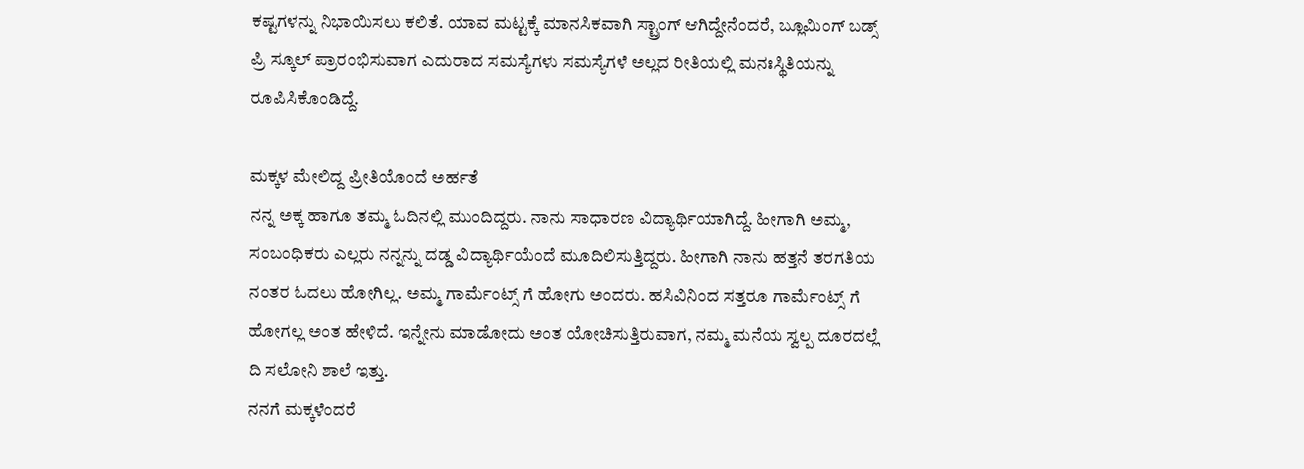ಕಷ್ಟಗಳನ್ನು ನಿಭಾಯಿಸಲು ಕಲಿತೆ. ಯಾವ ಮಟ್ಟಕ್ಕೆ ಮಾನಸಿಕವಾಗಿ ಸ್ಟ್ರಾಂಗ್ ಆಗಿದ್ದೇನೆಂದರೆ, ಬ್ಲೂಮಿಂಗ್ ಬಡ್ಸ್ ಪ್ರಿ ಸ್ಕೂಲ್ ಪ್ರಾರಂಭಿಸುವಾಗ ಎದುರಾದ ಸಮಸ್ಯೆಗಳು ಸಮಸ್ಯೆಗಳೆ ಅಲ್ಲದ ರೀತಿಯಲ್ಲಿ ಮನಃಸ್ಥಿತಿಯನ್ನು ರೂಪಿಸಿಕೊಂಡಿದ್ದೆ.

ಮಕ್ಕಳ ಮೇಲಿದ್ದ ಪ್ರೀತಿಯೊಂದೆ ಅರ್ಹತೆ
ನನ್ನ ಅಕ್ಕ ಹಾಗೂ ತಮ್ಮ ಓದಿನಲ್ಲಿ ಮುಂದಿದ್ದರು. ನಾನು ಸಾಧಾರಣ ವಿದ್ಯಾರ್ಥಿಯಾಗಿದ್ದೆ. ಹೀಗಾಗಿ ಅಮ್ಮ, ಸಂಬಂಧಿಕರು ಎಲ್ಲರು ನನ್ನನ್ನು ದಡ್ಡ ವಿದ್ಯಾರ್ಥಿಯೆಂದೆ ಮೂದಿಲಿಸುತ್ತಿದ್ದರು. ಹೀಗಾಗಿ ನಾನು ಹತ್ತನೆ ತರಗತಿಯ ನಂತರ ಓದಲು ಹೋಗಿಲ್ಲ. ಅಮ್ಮ ಗಾರ್ಮೆಂಟ್ಸ್ ಗೆ ಹೋಗು ಅಂದರು. ಹಸಿವಿನಿಂದ ಸತ್ತರೂ ಗಾರ್ಮೆಂಟ್ಸ್ ಗೆ ಹೋಗಲ್ಲ ಅಂತ ಹೇಳಿದೆ. ಇನ್ನೇನು ಮಾಡೋದು ಅಂತ ಯೋಚಿಸುತ್ತಿರುವಾಗ, ನಮ್ಮ ಮನೆಯ ಸ್ವಲ್ಪ ದೂರದಲ್ಲೆ ದಿ ಸಲೋನಿ ಶಾಲೆ ಇತ್ತು.
ನನಗೆ ಮಕ್ಕಳೆಂದರೆ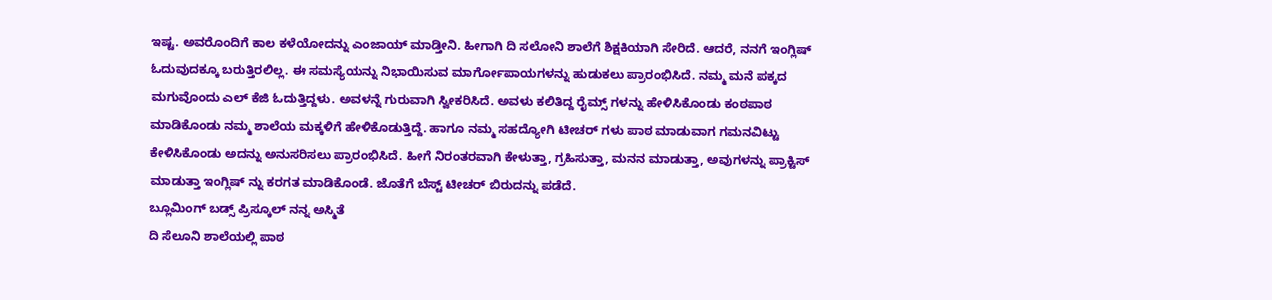ಇಷ್ಟ. ಅವರೊಂದಿಗೆ ಕಾಲ ಕಳೆಯೋದನ್ನು ಎಂಜಾಯ್ ಮಾಡ್ತೀನಿ. ಹೀಗಾಗಿ ದಿ ಸಲೋನಿ ಶಾಲೆಗೆ ಶಿಕ್ಷಕಿಯಾಗಿ ಸೇರಿದೆ. ಆದರೆ, ನನಗೆ ಇಂಗ್ಲಿಷ್ ಓದುವುದಕ್ಕೂ ಬರುತ್ತಿರಲಿಲ್ಲ. ಈ ಸಮಸ್ಯೆಯನ್ನು ನಿಭಾಯಿಸುವ ಮಾರ್ಗೋಪಾಯಗಳನ್ನು ಹುಡುಕಲು ಪ್ರಾರಂಭಿಸಿದೆ. ನಮ್ಮ ಮನೆ ಪಕ್ಕದ ಮಗುವೊಂದು ಎಲ್ ಕೆಜಿ ಓದುತ್ತಿದ್ದಳು. ಅವಳನ್ನೆ ಗುರುವಾಗಿ ಸ್ವೀಕರಿಸಿದೆ. ಅವಳು ಕಲಿತಿದ್ದ ರೈಮ್ಸ್ ಗಳನ್ನು ಹೇಳಿಸಿಕೊಂಡು ಕಂಠಪಾಠ ಮಾಡಿಕೊಂಡು ನಮ್ಮ ಶಾಲೆಯ ಮಕ್ಕಳಿಗೆ ಹೇಳಿಕೊಡುತ್ತಿದ್ದೆ. ಹಾಗೂ ನಮ್ಮ ಸಹದ್ಯೋಗಿ ಟೀಚರ್ ಗಳು ಪಾಠ ಮಾಡುವಾಗ ಗಮನವಿಟ್ಟು ಕೇಳಿಸಿಕೊಂಡು ಅದನ್ನು ಅನುಸರಿಸಲು ಪ್ರಾರಂಭಿಸಿದೆ. ಹೀಗೆ ನಿರಂತರವಾಗಿ ಕೇಳುತ್ತಾ, ಗ್ರಹಿಸುತ್ತಾ, ಮನನ ಮಾಡುತ್ತಾ, ಅವುಗಳನ್ನು ಪ್ರಾಕ್ಟಿಸ್ ಮಾಡುತ್ತಾ ಇಂಗ್ಲಿಷ್ ನ್ನು ಕರಗತ ಮಾಡಿಕೊಂಡೆ. ಜೊತೆಗೆ ಬೆಸ್ಟ್ ಟೀಚರ್ ಬಿರುದನ್ನು ಪಡೆದೆ.
ಬ್ಲೂಮಿಂಗ್ ಬಡ್ಸ್ ಪ್ರಿಸ್ಕೂಲ್ ನನ್ನ ಅಸ್ಮಿತೆ
ದಿ ಸೆಲೂನಿ ಶಾಲೆಯಲ್ಲಿ ಪಾಠ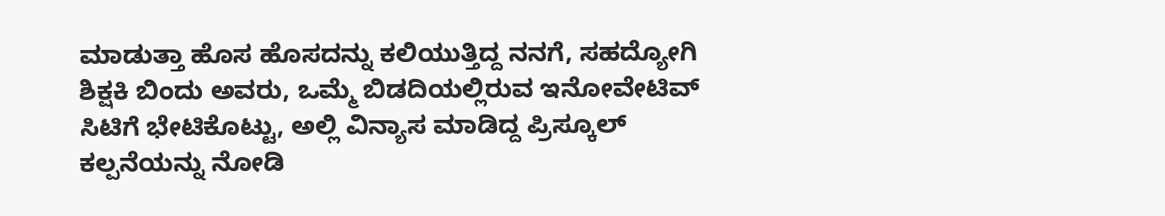ಮಾಡುತ್ತಾ ಹೊಸ ಹೊಸದನ್ನು ಕಲಿಯುತ್ತಿದ್ದ ನನಗೆ, ಸಹದ್ಯೋಗಿ ಶಿಕ್ಷಕಿ ಬಿಂದು ಅವರು, ಒಮ್ಮೆ ಬಿಡದಿಯಲ್ಲಿರುವ ಇನೋವೇಟಿವ್ ಸಿಟಿಗೆ ಭೇಟಿಕೊಟ್ಟು, ಅಲ್ಲಿ ವಿನ್ಯಾಸ ಮಾಡಿದ್ದ ಪ್ರಿಸ್ಕೂಲ್ ಕಲ್ಪನೆಯನ್ನು ನೋಡಿ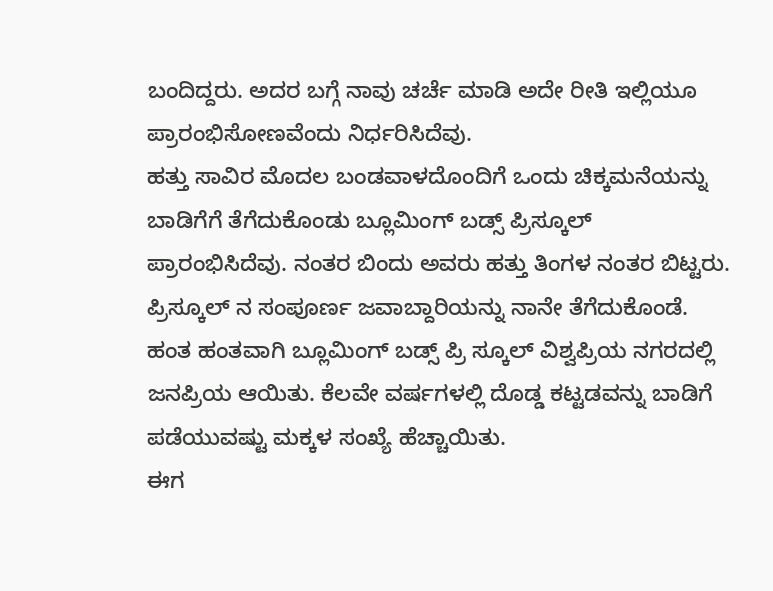ಬಂದಿದ್ದರು. ಅದರ ಬಗ್ಗೆ ನಾವು ಚರ್ಚೆ ಮಾಡಿ ಅದೇ ರೀತಿ ಇಲ್ಲಿಯೂ ಪ್ರಾರಂಭಿಸೋಣವೆಂದು ನಿರ್ಧರಿಸಿದೆವು.
ಹತ್ತು ಸಾವಿರ ಮೊದಲ ಬಂಡವಾಳದೊಂದಿಗೆ ಒಂದು ಚಿಕ್ಕಮನೆಯನ್ನು ಬಾಡಿಗೆಗೆ ತೆಗೆದುಕೊಂಡು ಬ್ಲೂಮಿಂಗ್ ಬಡ್ಸ್ ಪ್ರಿಸ್ಕೂಲ್ ಪ್ರಾರಂಭಿಸಿದೆವು. ನಂತರ ಬಿಂದು ಅವರು ಹತ್ತು ತಿಂಗಳ ನಂತರ ಬಿಟ್ಟರು. ಪ್ರಿಸ್ಕೂಲ್ ನ ಸಂಪೂರ್ಣ ಜವಾಬ್ದಾರಿಯನ್ನು ನಾನೇ ತೆಗೆದುಕೊಂಡೆ. ಹಂತ ಹಂತವಾಗಿ ಬ್ಲೂಮಿಂಗ್ ಬಡ್ಸ್ ಪ್ರಿ ಸ್ಕೂಲ್ ವಿಶ್ವಪ್ರಿಯ ನಗರದಲ್ಲಿ ಜನಪ್ರಿಯ ಆಯಿತು. ಕೆಲವೇ ವರ್ಷಗಳಲ್ಲಿ ದೊಡ್ಡ ಕಟ್ಟಡವನ್ನು ಬಾಡಿಗೆ ಪಡೆಯುವಷ್ಟು ಮಕ್ಕಳ ಸಂಖ್ಯೆ ಹೆಚ್ಚಾಯಿತು.
ಈಗ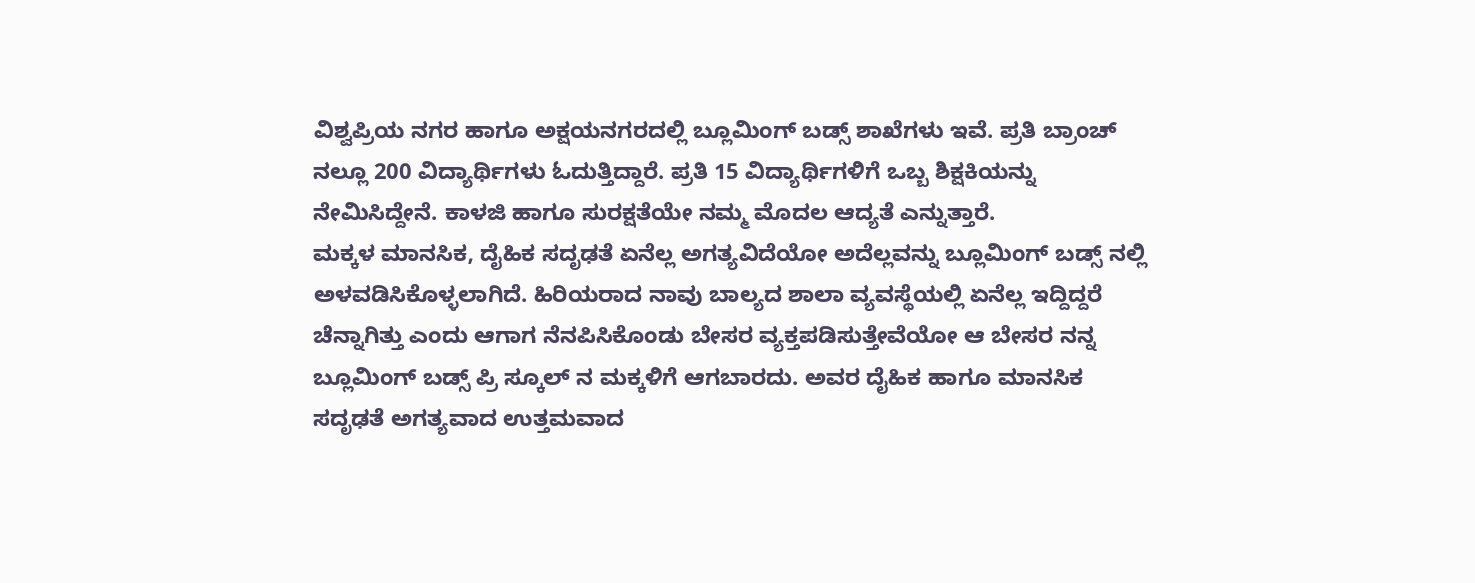ವಿಶ್ವಪ್ರಿಯ ನಗರ ಹಾಗೂ ಅಕ್ಷಯನಗರದಲ್ಲಿ ಬ್ಲೂಮಿಂಗ್ ಬಡ್ಸ್ ಶಾಖೆಗಳು ಇವೆ. ಪ್ರತಿ ಬ್ರಾಂಚ್ ನಲ್ಲೂ 200 ವಿದ್ಯಾರ್ಥಿಗಳು ಓದುತ್ತಿದ್ದಾರೆ. ಪ್ರತಿ 15 ವಿದ್ಯಾರ್ಥಿಗಳಿಗೆ ಒಬ್ಬ ಶಿಕ್ಷಕಿಯನ್ನು ನೇಮಿಸಿದ್ದೇನೆ. ಕಾಳಜಿ ಹಾಗೂ ಸುರಕ್ಷತೆಯೇ ನಮ್ಮ ಮೊದಲ ಆದ್ಯತೆ ಎನ್ನುತ್ತಾರೆ.
ಮಕ್ಕಳ ಮಾನಸಿಕ, ದೈಹಿಕ ಸದೃಢತೆ ಏನೆಲ್ಲ ಅಗತ್ಯವಿದೆಯೋ ಅದೆಲ್ಲವನ್ನು ಬ್ಲೂಮಿಂಗ್ ಬಡ್ಸ್ ನಲ್ಲಿ ಅಳವಡಿಸಿಕೊಳ್ಳಲಾಗಿದೆ. ಹಿರಿಯರಾದ ನಾವು ಬಾಲ್ಯದ ಶಾಲಾ ವ್ಯವಸ್ಥೆಯಲ್ಲಿ ಏನೆಲ್ಲ ಇದ್ದಿದ್ದರೆ ಚೆನ್ನಾಗಿತ್ತು ಎಂದು ಆಗಾಗ ನೆನಪಿಸಿಕೊಂಡು ಬೇಸರ ವ್ಯಕ್ತಪಡಿಸುತ್ತೇವೆಯೋ ಆ ಬೇಸರ ನನ್ನ ಬ್ಲೂಮಿಂಗ್ ಬಡ್ಸ್ ಪ್ರಿ ಸ್ಕೂಲ್ ನ ಮಕ್ಕಳಿಗೆ ಆಗಬಾರದು. ಅವರ ದೈಹಿಕ ಹಾಗೂ ಮಾನಸಿಕ ಸದೃಢತೆ ಅಗತ್ಯವಾದ ಉತ್ತಮವಾದ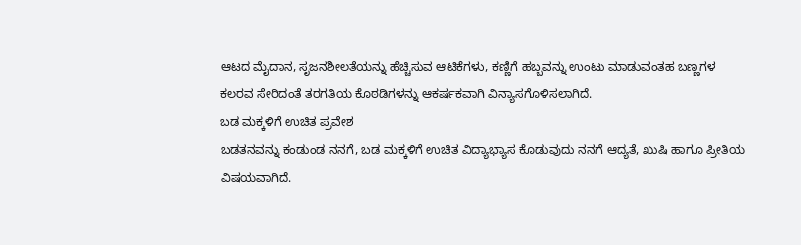ಆಟದ ಮೈದಾನ, ಸೃಜನಶೀಲತೆಯನ್ನು ಹೆಚ್ಚಿಸುವ ಆಟಿಕೆಗಳು, ಕಣ್ಣಿಗೆ ಹಬ್ಬವನ್ನು ಉಂಟು ಮಾಡುವಂತಹ ಬಣ್ಣಗಳ ಕಲರವ ಸೇರಿದಂತೆ ತರಗತಿಯ ಕೊಠಡಿಗಳನ್ನು ಆಕರ್ಷಕವಾಗಿ ವಿನ್ಯಾಸಗೊಳಿಸಲಾಗಿದೆ.
ಬಡ ಮಕ್ಕಳಿಗೆ ಉಚಿತ ಪ್ರವೇಶ
ಬಡತನವನ್ನು ಕಂಡುಂಡ ನನಗೆ, ಬಡ ಮಕ್ಕಳಿಗೆ ಉಚಿತ ವಿದ್ಯಾಭ್ಯಾಸ ಕೊಡುವುದು ನನಗೆ ಆದ್ಯತೆ, ಖುಷಿ ಹಾಗೂ ಪ್ರೀತಿಯ ವಿಷಯವಾಗಿದೆ.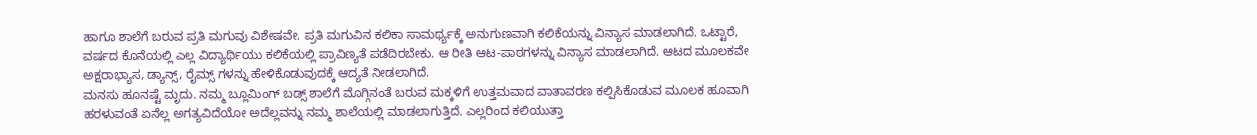ಹಾಗೂ ಶಾಲೆಗೆ ಬರುವ ಪ್ರತಿ ಮಗುವು ವಿಶೇಷವೇ. ಪ್ರತಿ ಮಗುವಿನ ಕಲಿಕಾ ಸಾಮರ್ಥ್ಯಕ್ಕೆ ಅನುಗುಣವಾಗಿ ಕಲಿಕೆಯನ್ನು ವಿನ್ಯಾಸ ಮಾಡಲಾಗಿದೆ. ಒಟ್ಟಾರೆ, ವರ್ಷದ ಕೊನೆಯಲ್ಲಿ ಎಲ್ಲ ವಿದ್ಯಾರ್ಥಿಯು ಕಲಿಕೆಯಲ್ಲಿ ಪ್ರಾವಿಣ್ಯತೆ ಪಡೆದಿರಬೇಕು. ಆ ರೀತಿ ಆಟ-ಪಾಠಗಳನ್ನು ವಿನ್ಯಾಸ ಮಾಡಲಾಗಿದೆ. ಆಟದ ಮೂಲಕವೇ ಅಕ್ಷರಾಭ್ಯಾಸ, ಡ್ಯಾನ್ಸ್, ರೈಮ್ಸ್ ಗಳನ್ನು ಹೇಳಿಕೊಡುವುದಕ್ಕೆ ಆದ್ಯತೆ ನೀಡಲಾಗಿದೆ.
ಮನಸು ಹೂನಷ್ಟೆ ಮೃದು. ನಮ್ಮ ಬ್ಲೂಮಿಂಗ್ ಬಡ್ಸ್ ಶಾಲೆಗೆ ಮೊಗ್ಗಿನಂತೆ ಬರುವ ಮಕ್ಕಳಿಗೆ ಉತ್ತಮವಾದ ವಾತಾವರಣ ಕಲ್ಪಿಸಿಕೊಡುವ ಮೂಲಕ ಹೂವಾಗಿ ಹರಳುವಂತೆ ಏನೆಲ್ಲ ಅಗತ್ಯವಿದೆಯೋ ಅದೆಲ್ಲವನ್ನು ನಮ್ಮ ಶಾಲೆಯಲ್ಲಿ ಮಾಡಲಾಗುತ್ತಿದೆ. ಎಲ್ಲರಿಂದ ಕಲಿಯುತ್ತಾ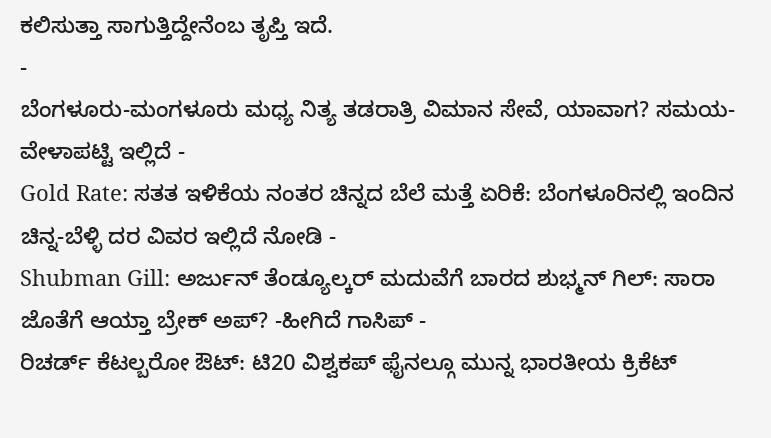ಕಲಿಸುತ್ತಾ ಸಾಗುತ್ತಿದ್ದೇನೆಂಬ ತೃಪ್ತಿ ಇದೆ.
-
ಬೆಂಗಳೂರು-ಮಂಗಳೂರು ಮಧ್ಯ ನಿತ್ಯ ತಡರಾತ್ರಿ ವಿಮಾನ ಸೇವೆ, ಯಾವಾಗ? ಸಮಯ-ವೇಳಾಪಟ್ಟಿ ಇಲ್ಲಿದೆ -
Gold Rate: ಸತತ ಇಳಿಕೆಯ ನಂತರ ಚಿನ್ನದ ಬೆಲೆ ಮತ್ತೆ ಏರಿಕೆ: ಬೆಂಗಳೂರಿನಲ್ಲಿ ಇಂದಿನ ಚಿನ್ನ-ಬೆಳ್ಳಿ ದರ ವಿವರ ಇಲ್ಲಿದೆ ನೋಡಿ -
Shubman Gill: ಅರ್ಜುನ್ ತೆಂಡ್ಯೂಲ್ಕರ್ ಮದುವೆಗೆ ಬಾರದ ಶುಭ್ಮನ್ ಗಿಲ್: ಸಾರಾ ಜೊತೆಗೆ ಆಯ್ತಾ ಬ್ರೇಕ್ ಅಪ್? -ಹೀಗಿದೆ ಗಾಸಿಪ್ -
ರಿಚರ್ಡ್ ಕೆಟಲ್ಬರೋ ಔಟ್: ಟಿ20 ವಿಶ್ವಕಪ್ ಫೈನಲ್ಗೂ ಮುನ್ನ ಭಾರತೀಯ ಕ್ರಿಕೆಟ್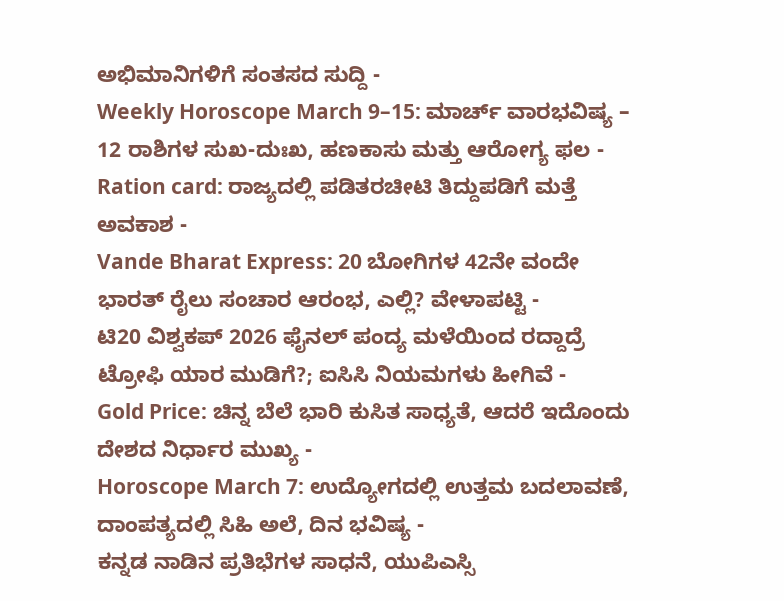ಅಭಿಮಾನಿಗಳಿಗೆ ಸಂತಸದ ಸುದ್ದಿ -
Weekly Horoscope March 9–15: ಮಾರ್ಚ್ ವಾರಭವಿಷ್ಯ – 12 ರಾಶಿಗಳ ಸುಖ-ದುಃಖ, ಹಣಕಾಸು ಮತ್ತು ಆರೋಗ್ಯ ಫಲ -
Ration card: ರಾಜ್ಯದಲ್ಲಿ ಪಡಿತರಚೀಟಿ ತಿದ್ದುಪಡಿಗೆ ಮತ್ತೆ ಅವಕಾಶ -
Vande Bharat Express: 20 ಬೋಗಿಗಳ 42ನೇ ವಂದೇ ಭಾರತ್ ರೈಲು ಸಂಚಾರ ಆರಂಭ, ಎಲ್ಲಿ? ವೇಳಾಪಟ್ಟಿ -
ಟಿ20 ವಿಶ್ವಕಪ್ 2026 ಫೈನಲ್ ಪಂದ್ಯ ಮಳೆಯಿಂದ ರದ್ದಾದ್ರೆ ಟ್ರೋಫಿ ಯಾರ ಮುಡಿಗೆ?; ಐಸಿಸಿ ನಿಯಮಗಳು ಹೀಗಿವೆ -
Gold Price: ಚಿನ್ನ ಬೆಲೆ ಭಾರಿ ಕುಸಿತ ಸಾಧ್ಯತೆ, ಆದರೆ ಇದೊಂದು ದೇಶದ ನಿರ್ಧಾರ ಮುಖ್ಯ -
Horoscope March 7: ಉದ್ಯೋಗದಲ್ಲಿ ಉತ್ತಮ ಬದಲಾವಣೆ, ದಾಂಪತ್ಯದಲ್ಲಿ ಸಿಹಿ ಅಲೆ, ದಿನ ಭವಿಷ್ಯ -
ಕನ್ನಡ ನಾಡಿನ ಪ್ರತಿಭೆಗಳ ಸಾಧನೆ, ಯುಪಿಎಸ್ಸಿ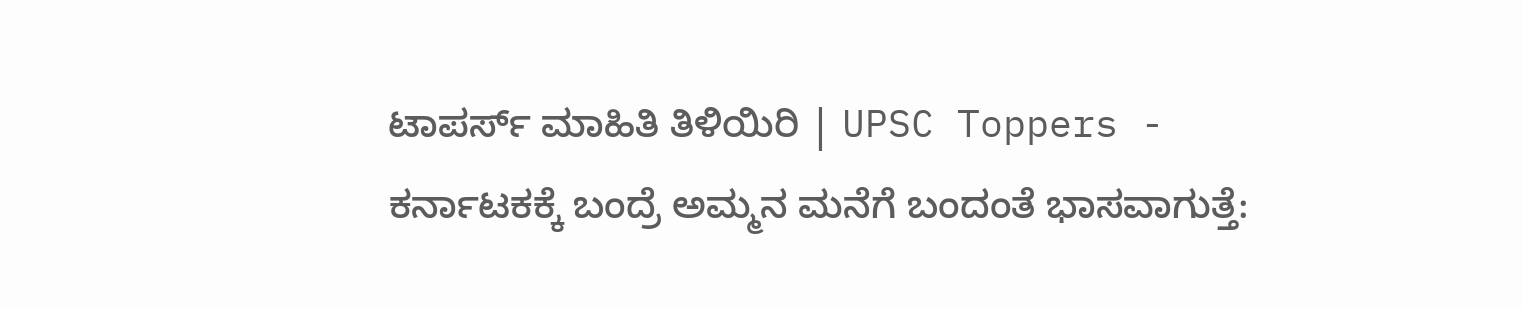ಟಾಪರ್ಸ್ ಮಾಹಿತಿ ತಿಳಿಯಿರಿ | UPSC Toppers -
ಕರ್ನಾಟಕಕ್ಕೆ ಬಂದ್ರೆ ಅಮ್ಮನ ಮನೆಗೆ ಬಂದಂತೆ ಭಾಸವಾಗುತ್ತೆ: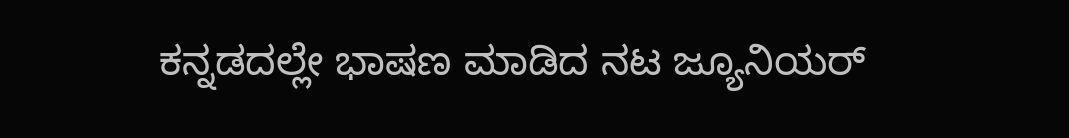ಕನ್ನಡದಲ್ಲೇ ಭಾಷಣ ಮಾಡಿದ ನಟ ಜ್ಯೂನಿಯರ್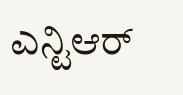ಎನ್ಟಿಆರ್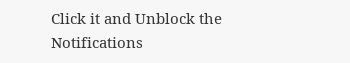Click it and Unblock the Notifications